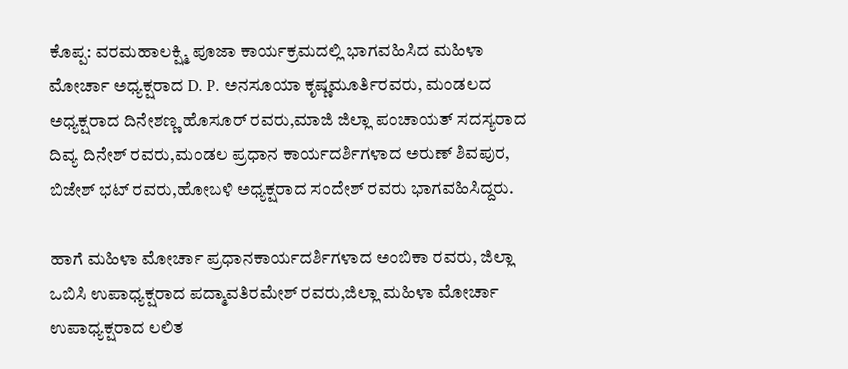ಕೊಪ್ಪ: ವರಮಹಾಲಕ್ಷ್ಮಿ ಪೂಜಾ ಕಾರ್ಯಕ್ರಮದಲ್ಲಿ ಭಾಗವಹಿಸಿದ ಮಹಿಳಾ ಮೋರ್ಚಾ ಅಧ್ಯಕ್ಷರಾದ D. P. ಅನಸೂಯಾ ಕೃಷ್ಣಮೂರ್ತಿರವರು, ಮಂಡಲದ ಅಧ್ಯಕ್ಷರಾದ ದಿನೇಶಣ್ಣ ಹೊಸೂರ್ ರವರು,ಮಾಜಿ ಜಿಲ್ಲಾ ಪಂಚಾಯತ್ ಸದಸ್ಯರಾದ ದಿವ್ಯ ದಿನೇಶ್ ರವರು,ಮಂಡಲ ಪ್ರಧಾನ ಕಾರ್ಯದರ್ಶಿಗಳಾದ ಅರುಣ್ ಶಿವಪುರ, ಬಿಜೇಶ್ ಭಟ್ ರವರು,ಹೋಬಳಿ ಅಧ್ಯಕ್ಷರಾದ ಸಂದೇಶ್ ರವರು ಭಾಗವಹಿಸಿದ್ದರು.

ಹಾಗೆ ಮಹಿಳಾ ಮೋರ್ಚಾ ಪ್ರಧಾನಕಾರ್ಯದರ್ಶಿಗಳಾದ ಅಂಬಿಕಾ ರವರು, ಜಿಲ್ಲಾ ಒಬಿಸಿ ಉಪಾಧ್ಯಕ್ಷರಾದ ಪದ್ಮಾವತಿರಮೇಶ್ ರವರು,ಜಿಲ್ಲಾ ಮಹಿಳಾ ಮೋರ್ಚಾ ಉಪಾಧ್ಯಕ್ಷರಾದ ಲಲಿತ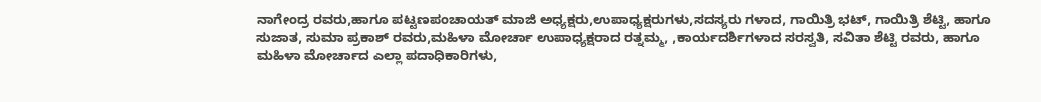ನಾಗೇಂದ್ರ ರವರು,ಹಾಗೂ ಪಟ್ಟಣಪಂಚಾಯತ್ ಮಾಜಿ ಅಧ್ಯಕ್ಷರು,ಉಪಾಧ್ಯಕ್ಷರುಗಳು,ಸದಸ್ಯರು ಗಳಾದ, ಗಾಯಿತ್ರಿ ಭಟ್, ಗಾಯಿತ್ರಿ ಶೆಟ್ಟಿ, ಹಾಗೂ ಸುಜಾತ, ಸುಮಾ ಪ್ರಕಾಶ್ ರವರು,ಮಹಿಳಾ ಮೋರ್ಚಾ ಉಪಾಧ್ಯಕ್ಷರಾದ ರತ್ನಮ್ಮ, ,ಕಾರ್ಯದರ್ಶಿಗಳಾದ ಸರಸ್ವತಿ, ಸವಿತಾ ಶೆಟ್ಟಿ ರವರು, ಹಾಗೂ ಮಹಿಳಾ ಮೋರ್ಚಾದ ಎಲ್ಲಾ ಪದಾಧಿಕಾರಿಗಳು,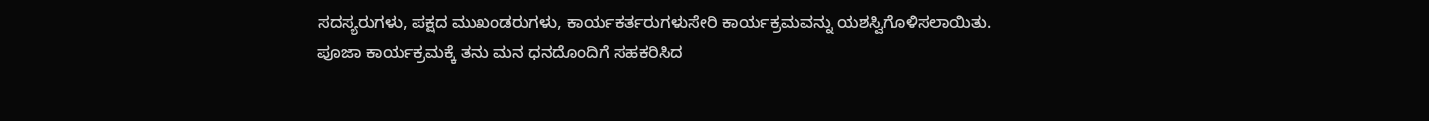ಸದಸ್ಯರುಗಳು, ಪಕ್ಷದ ಮುಖಂಡರುಗಳು, ಕಾರ್ಯಕರ್ತರುಗಳುಸೇರಿ ಕಾರ್ಯಕ್ರಮವನ್ನು ಯಶಸ್ವಿಗೊಳಿಸಲಾಯಿತು.
ಪೂಜಾ ಕಾರ್ಯಕ್ರಮಕ್ಕೆ ತನು ಮನ ಧನದೊಂದಿಗೆ ಸಹಕರಿಸಿದ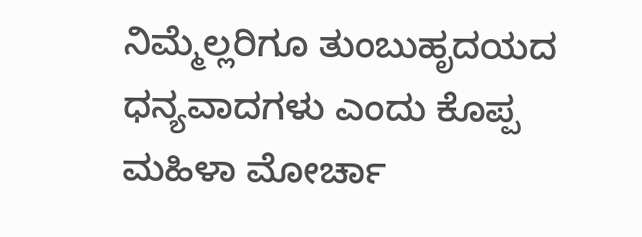ನಿಮ್ಮೆಲ್ಲರಿಗೂ ತುಂಬುಹೃದಯದ ಧನ್ಯವಾದಗಳು ಎಂದು ಕೊಪ್ಪ ಮಹಿಳಾ ಮೋರ್ಚಾ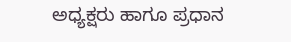ಅಧ್ಯಕ್ಷರು ಹಾಗೂ ಪ್ರಧಾನ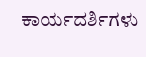ಕಾರ್ಯದರ್ಶಿಗಳು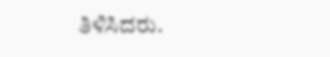ತಿಳಿಸಿದರು.